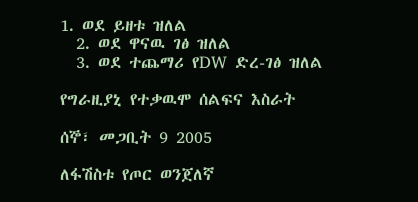1. ወደ ይዘቱ ዝለል
  2. ወደ ዋናዉ ገፅ ዝለል
  3. ወደ ተጨማሪ የDW ድረ-ገፅ ዝለል

የግራዚያኒ የተቃዉሞ ሰልፍና እስራት

ሰኞ፣ መጋቢት 9 2005

ለፋሽስቱ የጦር ወንጀለኛ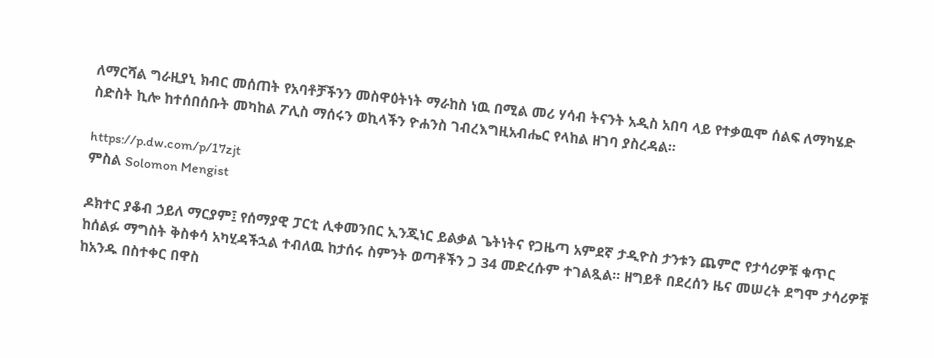ለማርሻል ግራዚያኒ ክብር መሰጠት የአባቶቻችንን መስዋዕትነት ማራከስ ነዉ በሚል መሪ ሃሳብ ትናንት አዲስ አበባ ላይ የተቃዉሞ ሰልፍ ለማካሄድ ስድስት ኪሎ ከተሰበሰቡት መካከል ፖሊስ ማሰሩን ወኪላችን ዮሐንስ ገብረእግዚአብሔር የላከል ዘገባ ያስረዳል።

https://p.dw.com/p/17zjt
ምስል Solomon Mengist

ዶክተር ያቆብ ኃይለ ማርያም፤ የሰማያዊ ፓርቲ ሊቀመንበር ኢንጂነር ይልቃል ጌትነትና የጋዜጣ አምደኛ ታዲዮስ ታንቱን ጨምሮ የታሳሪዎቹ ቁጥር ከሰልፉ ማግስት ቅስቀሳ አካሂዳችኋል ተብለዉ ከታሰሩ ስምንት ወጣቶችን ጋ 34 መድረሱም ተገልጿል። ዘግይቶ በደረሰን ዜና መሠረት ደግሞ ታሳሪዎቹ ከአንዱ በስተቀር በዋስ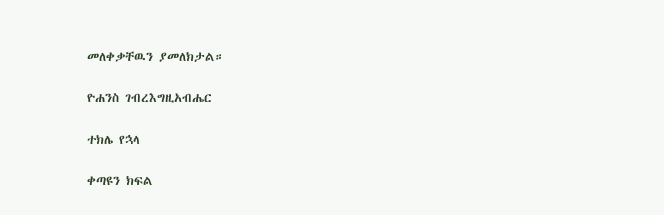መለቀቃቸዉን ያመለክታል።

ዮሐንስ ገብረእግዚአብሔር

ተክሌ የኋላ

ቀጣዩን ክፍል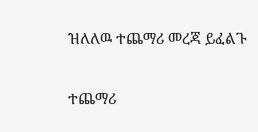ዝለለዉ ተጨማሪ መረጃ ይፈልጉ

ተጨማሪ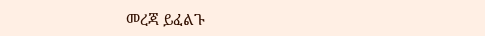መረጃ ይፈልጉ